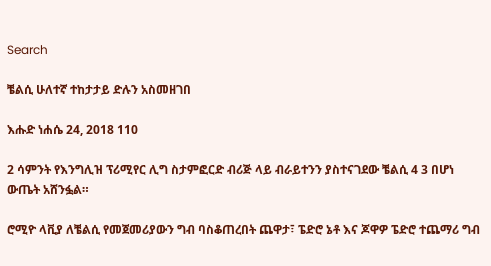Search

ቼልሲ ሁለተኛ ተከታታይ ድሉን አስመዘገበ

እሑድ ነሐሴ 24, 2018 110

2 ሳምንት የእንግሊዝ ፕሪሚየር ሊግ ስታምፎርድ ብሪጅ ላይ ብራይተንን ያስተናገደው ቼልሲ 4 3 በሆነ ውጤት አሸንፏል።

ሮሚዮ ላቪያ ለቼልሲ የመጀመሪያውን ግብ ባስቆጠረበት ጨዋታ፣ ፔድሮ ኔቶ እና ጆዋዎ ፔድሮ ተጨማሪ ግብ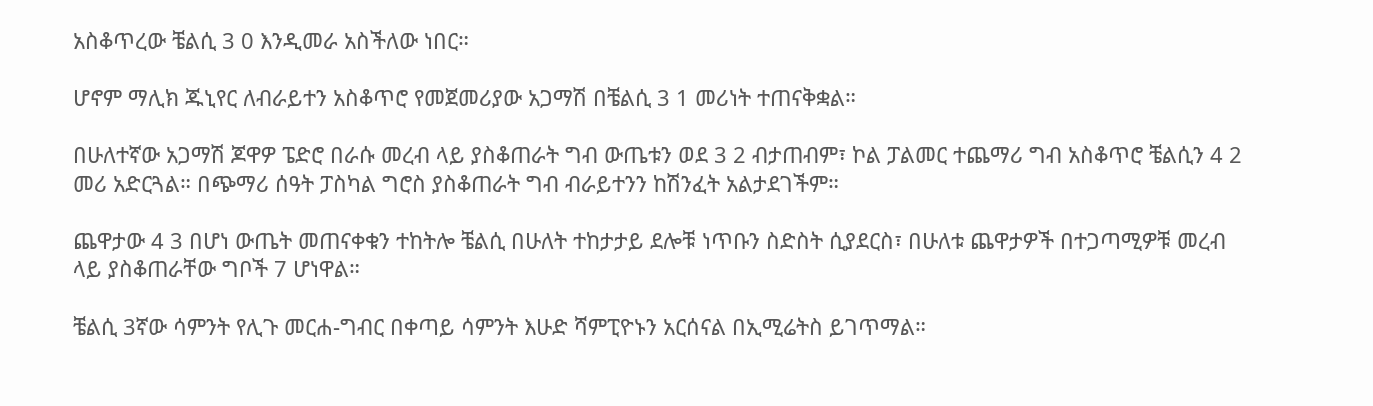አስቆጥረው ቼልሲ 3 0 እንዲመራ አስችለው ነበር።

ሆኖም ማሊክ ጁኒየር ለብራይተን አስቆጥሮ የመጀመሪያው አጋማሽ በቼልሲ 3 1 መሪነት ተጠናቅቋል።

በሁለተኛው አጋማሽ ጆዋዎ ፔድሮ በራሱ መረብ ላይ ያስቆጠራት ግብ ውጤቱን ወደ 3 2 ብታጠብም፣ ኮል ፓልመር ተጨማሪ ግብ አስቆጥሮ ቼልሲን 4 2 መሪ አድርጓል። በጭማሪ ሰዓት ፓስካል ግሮስ ያስቆጠራት ግብ ብራይተንን ከሽንፈት አልታደገችም።

ጨዋታው 4 3 በሆነ ውጤት መጠናቀቁን ተከትሎ ቼልሲ በሁለት ተከታታይ ደሎቹ ነጥቡን ስድስት ሲያደርስ፣ በሁለቱ ጨዋታዎች በተጋጣሚዎቹ መረብ ላይ ያስቆጠራቸው ግቦች 7 ሆነዋል።

ቼልሲ 3ኛው ሳምንት የሊጉ መርሐ-ግብር በቀጣይ ሳምንት እሁድ ሻምፒዮኑን አርሰናል በኢሚሬትስ ይገጥማል።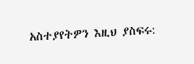አስተያየትዎን እዚህ ያስፍሩ: